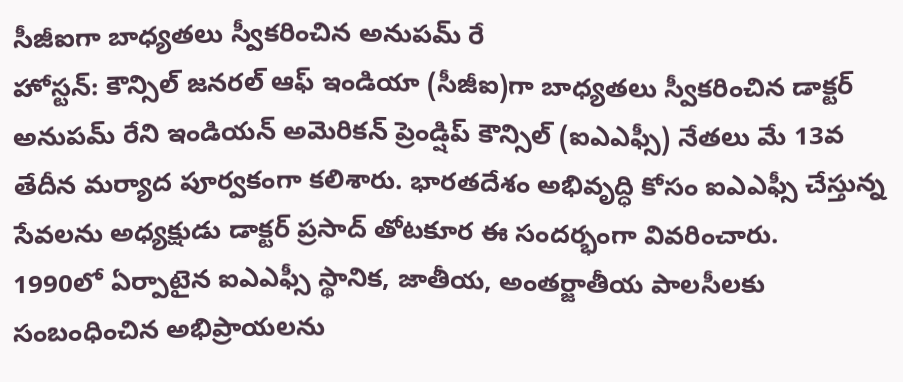సీజీఐగా బాధ్యతలు స్వీకరించిన అనుపమ్ రే
హోస్టన్: కౌన్సిల్ జనరల్ ఆఫ్ ఇండియా (సీజీఐ)గా బాధ్యతలు స్వీకరించిన డాక్టర్ అనుపమ్ రేని ఇండియన్ అమెరికన్ ప్రెండ్షిప్ కౌన్సిల్ (ఐఎఎఫ్సీ) నేతలు మే 13వ తేదీన మర్యాద పూర్వకంగా కలిశారు. భారతదేశం అభివృద్ధి కోసం ఐఎఎఫ్సీ చేస్తున్న సేవలను అధ్యక్షుడు డాక్టర్ ప్రసాద్ తోటకూర ఈ సందర్భంగా వివరించారు.
1990లో ఏర్పాటైన ఐఎఎఫ్సీ స్థానిక, జాతీయ, అంతర్జాతీయ పాలసీలకు సంబంధించిన అభిప్రాయలను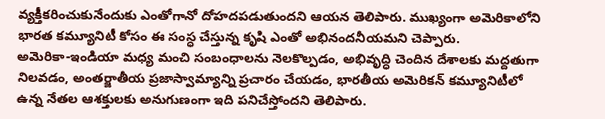వ్యక్తీకరించుకునేందుకు ఎంతోగానో దోహదపడుతుందని ఆయన తెలిపారు. ముఖ్యంగా అమెరికాలోని భారత కమ్యూనిటీ కోసం ఈ సంస్ధ చేస్తున్న కృషి ఎంతో అభినందనీయమని చెప్పారు.
అమెరికా-ఇండియా మధ్య మంచి సంబంధాలను నెలకొల్పడం, అభివృద్ధి చెందిన దేశాలకు మద్దతుగా నిలవడం, అంతర్జాతీయ ప్రజాస్వామ్యాన్ని ప్రచారం చేయడం, భారతీయ అమెరికన్ కమ్యూనిటీలో ఉన్న నేతల ఆశక్తులకు అనుగుణంగా ఇది పనిచేస్తోందని తెలిపారు.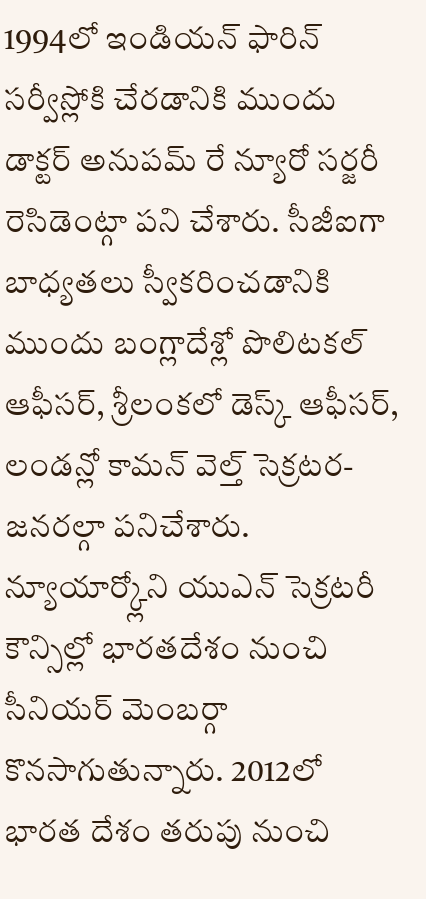1994లో ఇండియన్ ఫారిన్ సర్వీస్లోకి చేరడానికి ముందు డాక్టర్ అనుపమ్ రే న్యూరో సర్జరీ రెసిడెంట్గా పని చేశారు. సీజీఐగా బాధ్యతలు స్వీకరించడానికి ముందు బంగ్లాదేశ్లో పొలిటకల్ ఆఫీసర్, శ్రీలంకలో డెస్క్ ఆఫీసర్, లండన్లో కామన్ వెల్త్ సెక్రటర-జనరల్గా పనిచేశారు.
న్యూయార్క్లోని యుఎన్ సెక్రటరీ కౌన్సిల్లో భారతదేశం నుంచి సీనియర్ మెంబర్గా కొనసాగుతున్నారు. 2012లో భారత దేశం తరుపు నుంచి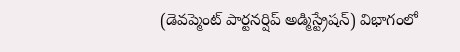(డెవప్మెంట్ పార్టనర్షిప్ అడ్మిస్ట్రేషన్) విభాగంలో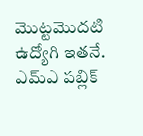మొట్టమొదటి ఉద్యోగి ఇతనే. ఎమ్ఎ పబ్లిక్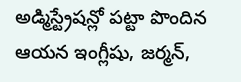అడ్మిస్ట్రేషన్లో పట్టా పొందిన ఆయన ఇంగ్లీషు, జర్మన్,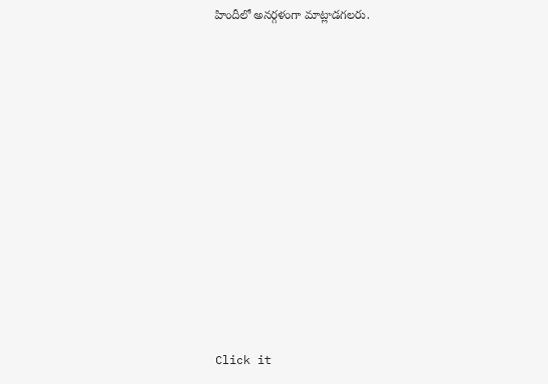హిందీలో అనర్గళంగా మాట్లాడగలరు.












Click it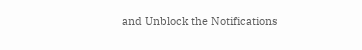and Unblock the Notifications